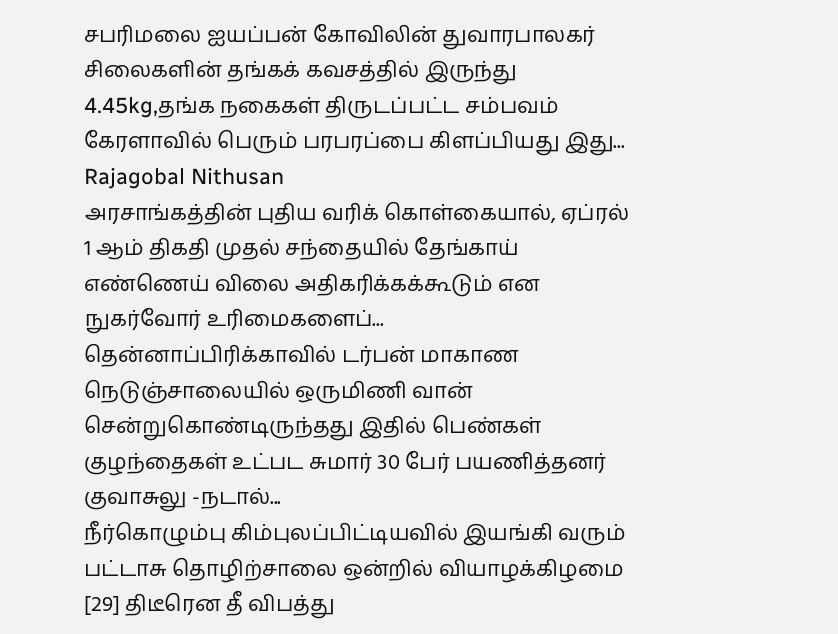சபரிமலை ஐயப்பன் கோவிலின் துவாரபாலகர் சிலைகளின் தங்கக் கவசத்தில் இருந்து 4.45kg,தங்க நகைகள் திருடப்பட்ட சம்பவம் கேரளாவில் பெரும் பரபரப்பை கிளப்பியது இது...
Rajagobal Nithusan
அரசாங்கத்தின் புதிய வரிக் கொள்கையால், ஏப்ரல் 1 ஆம் திகதி முதல் சந்தையில் தேங்காய் எண்ணெய் விலை அதிகரிக்கக்கூடும் என நுகர்வோர் உரிமைகளைப்...
தென்னாப்பிரிக்காவில் டர்பன் மாகாண நெடுஞ்சாலையில் ஒருமிணி வான் சென்றுகொண்டிருந்தது இதில் பெண்கள் குழந்தைகள் உட்பட சுமார் 30 பேர் பயணித்தனர் குவாசுலு -நடால்...
நீர்கொழும்பு கிம்புலப்பிட்டியவில் இயங்கி வரும் பட்டாசு தொழிற்சாலை ஒன்றில் வியாழக்கிழமை [29] திடீரென தீ விபத்து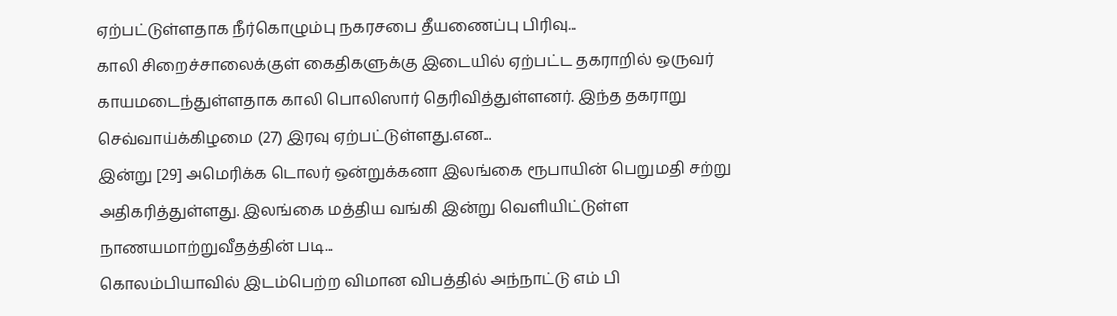ஏற்பட்டுள்ளதாக நீர்கொழும்பு நகரசபை தீயணைப்பு பிரிவு...
காலி சிறைச்சாலைக்குள் கைதிகளுக்கு இடையில் ஏற்பட்ட தகராறில் ஒருவர் காயமடைந்துள்ளதாக காலி பொலிஸார் தெரிவித்துள்ளனர். இந்த தகராறு செவ்வாய்க்கிழமை (27) இரவு ஏற்பட்டுள்ளது.என...
இன்று [29] அமெரிக்க டொலர் ஒன்றுக்கனா இலங்கை ரூபாயின் பெறுமதி சற்று அதிகரித்துள்ளது. இலங்கை மத்திய வங்கி இன்று வெளியிட்டுள்ள நாணயமாற்றுவீதத்தின் படி...
கொலம்பியாவில் இடம்பெற்ற விமான விபத்தில் அந்நாட்டு எம் பி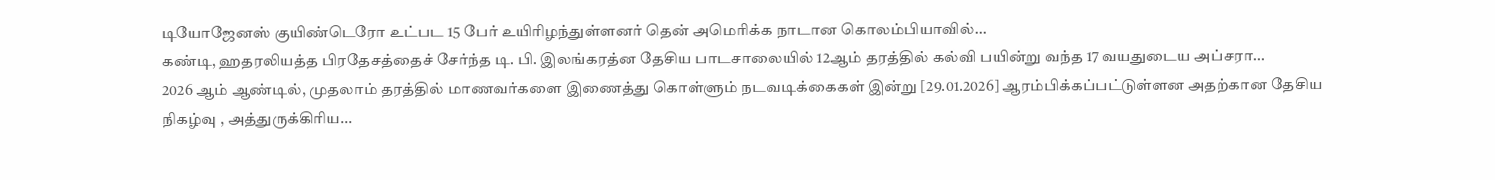டியோஜேனஸ் குயிண்டெரோ உட்பட 15 பேர் உயிரிழந்துள்ளனர் தென் அமெரிக்க நாடான கொலம்பியாவில்...
கண்டி, ஹதரலியத்த பிரதேசத்தைச் சேர்ந்த டி. பி. இலங்கரத்ன தேசிய பாடசாலையில் 12ஆம் தரத்தில் கல்வி பயின்று வந்த 17 வயதுடைய அப்சரா...
2026 ஆம் ஆண்டில், முதலாம் தரத்தில் மாணவர்களை இணைத்து கொள்ளும் நடவடிக்கைகள் இன்று [29.01.2026] ஆரம்பிக்கப்பட்டுள்ளன அதற்கான தேசிய நிகழ்வு , அத்துருக்கிரிய...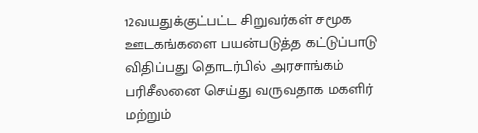12வயதுக்குட்பட்ட சிறுவர்கள் சமூக ஊடகங்களை பயன்படுத்த கட்டுப்பாடு விதிப்பது தொடர்பில் அரசாங்கம் பரிசீலனை செய்து வருவதாக மகளிர் மற்றும்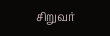சிறுவர்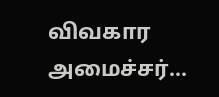விவகார அமைச்சர்...